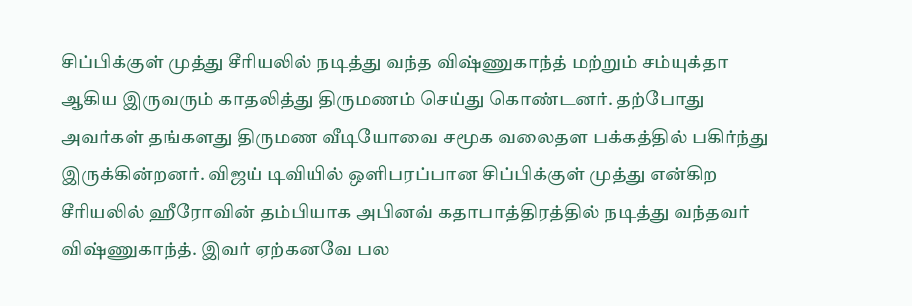சிப்பிக்குள் முத்து சீரியலில் நடித்து வந்த விஷ்ணுகாந்த் மற்றும் சம்யுக்தா ஆகிய இருவரும் காதலித்து திருமணம் செய்து கொண்டனர். தற்போது அவர்கள் தங்களது திருமண வீடியோவை சமூக வலைதள பக்கத்தில் பகிர்ந்து இருக்கின்றனர். விஜய் டிவியில் ஒளிபரப்பான சிப்பிக்குள் முத்து என்கிற சீரியலில் ஹீரோவின் தம்பியாக அபினவ் கதாபாத்திரத்தில் நடித்து வந்தவர் விஷ்ணுகாந்த். இவர் ஏற்கனவே பல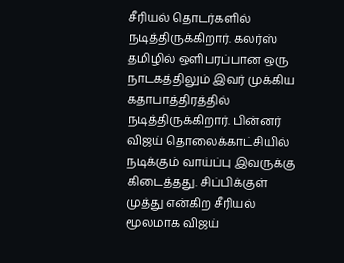சீரியல் தொடர்களில் நடித்திருக்கிறார். கலர்ஸ் தமிழில் ஒளிபரப்பான ஒரு நாடகத்திலும் இவர் முக்கிய கதாபாத்திரத்தில் நடித்திருக்கிறார். பின்னர் விஜய் தொலைக்காட்சியில் நடிக்கும் வாய்ப்பு இவருக்கு கிடைத்தது. சிப்பிக்குள் முத்து என்கிற சீரியல் மூலமாக விஜய்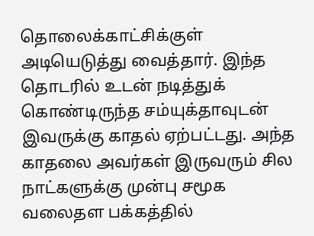தொலைக்காட்சிக்குள் அடியெடுத்து வைத்தார். இந்த தொடரில் உடன் நடித்துக் கொண்டிருந்த சம்யுக்தாவுடன் இவருக்கு காதல் ஏற்பட்டது. அந்த காதலை அவர்கள் இருவரும் சில நாட்களுக்கு முன்பு சமூக வலைதள பக்கத்தில்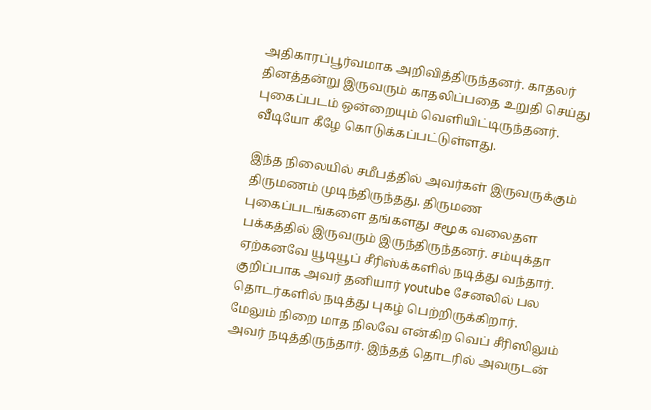அதிகாரப்பூர்வமாக அறிவித்திருந்தனர். காதலர் தினத்தன்று இருவரும் காதலிப்பதை உறுதி செய்து புகைப்படம் ஒன்றையும் வெளியிட்டிருந்தனர். வீடியோ கீழே கொடுக்கப்பட்டுள்ளது.

இந்த நிலையில் சமீபத்தில் அவர்கள் இருவருக்கும் திருமணம் முடிந்திருந்தது. திருமண புகைப்படங்களை தங்களது சமூக வலைதள பக்கத்தில் இருவரும் இருந்திருந்தனர். சம்யுக்தா ஏற்கனவே யூடியூப் சீரிஸ்க்களில் நடித்து வந்தார். குறிப்பாக அவர் தனியார் youtube சேனலில் பல தொடர்களில் நடித்து புகழ் பெற்றிருக்கிறார். மேலும் நிறை மாத நிலவே என்கிற வெப் சீரிஸிலும் அவர் நடித்திருந்தார். இந்தத் தொடரில் அவருடன்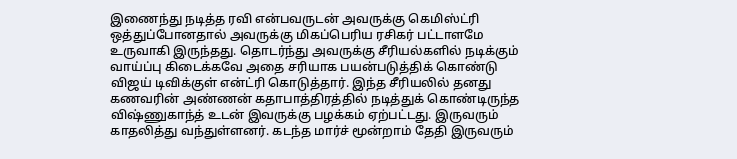இணைந்து நடித்த ரவி என்பவருடன் அவருக்கு கெமிஸ்ட்ரி ஒத்துப்போனதால் அவருக்கு மிகப்பெரிய ரசிகர் பட்டாளமே உருவாகி இருந்தது. தொடர்ந்து அவருக்கு சீரியல்களில் நடிக்கும் வாய்ப்பு கிடைக்கவே அதை சரியாக பயன்படுத்திக் கொண்டு விஜய் டிவிக்குள் என்ட்ரி கொடுத்தார். இந்த சீரியலில் தனது கணவரின் அண்ணன் கதாபாத்திரத்தில் நடித்துக் கொண்டிருந்த விஷ்ணுகாந்த் உடன் இவருக்கு பழக்கம் ஏற்பட்டது. இருவரும் காதலித்து வந்துள்ளனர். கடந்த மார்ச் மூன்றாம் தேதி இருவரும்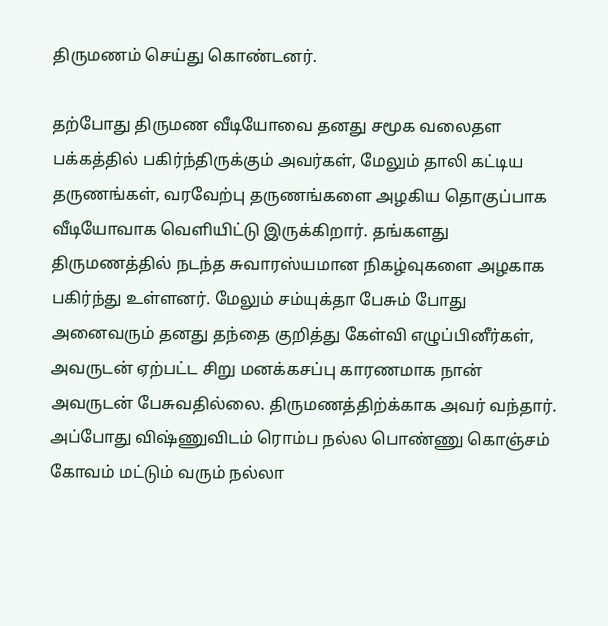திருமணம் செய்து கொண்டனர்.

தற்போது திருமண வீடியோவை தனது சமூக வலைதள பக்கத்தில் பகிர்ந்திருக்கும் அவர்கள், மேலும் தாலி கட்டிய தருணங்கள், வரவேற்பு தருணங்களை அழகிய தொகுப்பாக வீடியோவாக வெளியிட்டு இருக்கிறார். தங்களது திருமணத்தில் நடந்த சுவாரஸ்யமான நிகழ்வுகளை அழகாக பகிர்ந்து உள்ளனர். மேலும் சம்யுக்தா பேசும் போது அனைவரும் தனது தந்தை குறித்து கேள்வி எழுப்பினீர்கள், அவருடன் ஏற்பட்ட சிறு மனக்கசப்பு காரணமாக நான் அவருடன் பேசுவதில்லை. திருமணத்திற்க்காக அவர் வந்தார். அப்போது விஷ்ணுவிடம் ரொம்ப நல்ல பொண்ணு கொஞ்சம் கோவம் மட்டும் வரும் நல்லா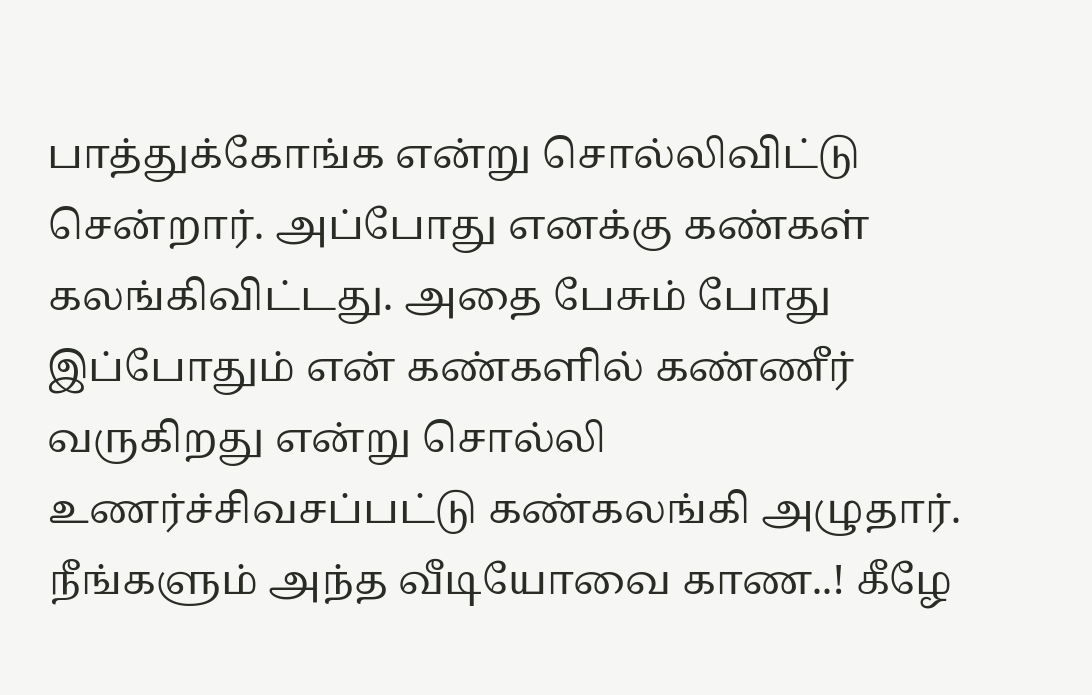பாத்துக்கோங்க என்று சொல்லிவிட்டு சென்றார். அப்போது எனக்கு கண்கள் கலங்கிவிட்டது. அதை பேசும் போது இப்போதும் என் கண்களில் கண்ணீர் வருகிறது என்று சொல்லி உணர்ச்சிவசப்பட்டு கண்கலங்கி அழுதார். நீங்களும் அந்த வீடியோவை காண..! கீழே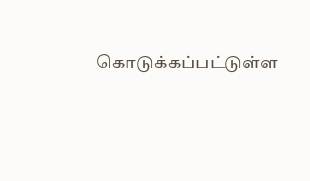கொடுக்கப்பட்டுள்ள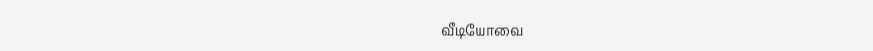வீடியோவை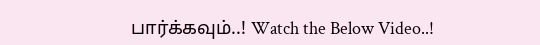பார்க்கவும்..! Watch the Below Video..!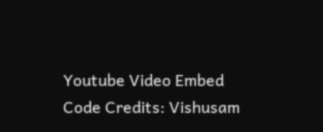Youtube Video Embed Code Credits: Vishusam